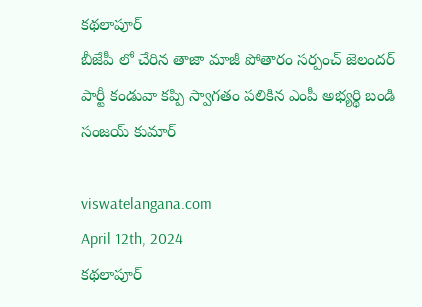కథలాపూర్
బీజేపీ లో చేరిన తాజా మాజీ పోతారం సర్పంచ్ జెలందర్ పార్టీ కండువా కప్పి స్వాగతం పలికిన ఎంపీ అభ్యర్థి బండి సంజయ్ కుమార్

viswatelangana.com
April 12th, 2024
కథలాపూర్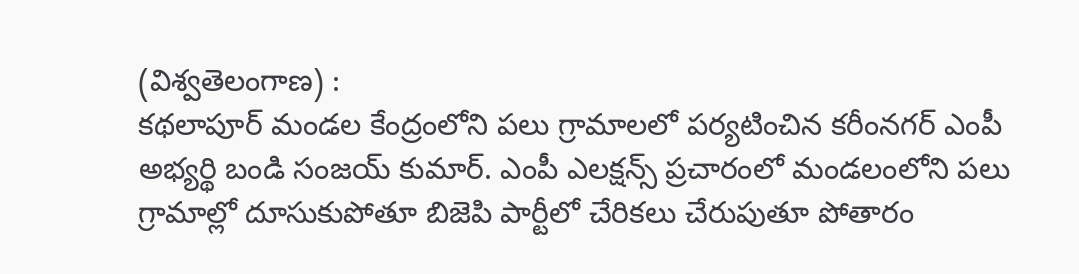(విశ్వతెలంగాణ) :
కథలాపూర్ మండల కేంద్రంలోని పలు గ్రామాలలో పర్యటించిన కరీంనగర్ ఎంపీ అభ్యర్థి బండి సంజయ్ కుమార్. ఎంపీ ఎలక్షన్స్ ప్రచారంలో మండలంలోని పలు గ్రామాల్లో దూసుకుపోతూ బిజెపి పార్టీలో చేరికలు చేరుపుతూ పోతారం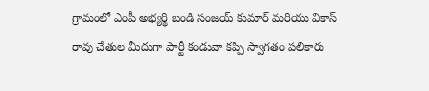గ్రామంలో ఎంపీ అభ్యర్థి బండి సంజయ్ కుమార్ మరియు వికాస్ రావు చేతుల మీదుగా పార్టీ కండువా కప్పి స్వాగతం పలికారు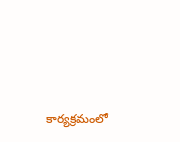కార్యక్రమంలో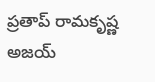ప్రతాప్ రామకృష్ణ అజయ్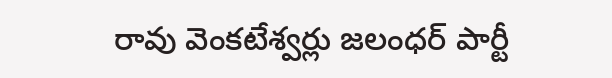రావు వెంకటేశ్వర్లు జలంధర్ పార్టీ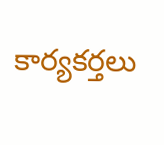కార్యకర్తలు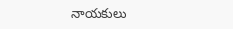నాయకులు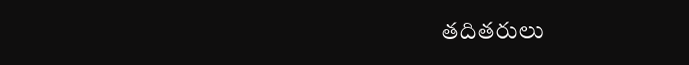తదితరులు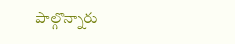పాల్గొన్నారు